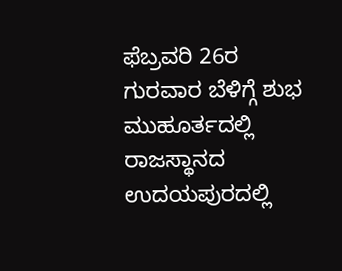ಫೆಬ್ರವರಿ 26ರ ಗುರವಾರ ಬೆಳಿಗ್ಗೆ ಶುಭ ಮುಹೂರ್ತದಲ್ಲಿ ರಾಜಸ್ಥಾನದ ಉದಯಪುರದಲ್ಲಿ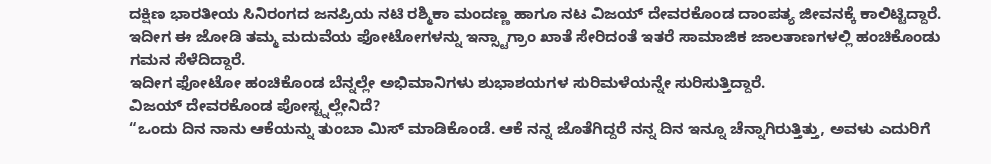ದಕ್ಷಿಣ ಭಾರತೀಯ ಸಿನಿರಂಗದ ಜನಪ್ರಿಯ ನಟಿ ರಶ್ಮಿಕಾ ಮಂದಣ್ಣ ಹಾಗೂ ನಟ ವಿಜಯ್ ದೇವರಕೊಂಡ ದಾಂಪತ್ಯ ಜೀವನಕ್ಕೆ ಕಾಲಿಟ್ಟಿದ್ದಾರೆ.
ಇದೀಗ ಈ ಜೋಡಿ ತಮ್ಮ ಮದುವೆಯ ಫೋಟೋಗಳನ್ನು ಇನ್ಸ್ಟಾಗ್ರಾಂ ಖಾತೆ ಸೇರಿದಂತೆ ಇತರೆ ಸಾಮಾಜಿಕ ಜಾಲತಾಣಗಳಲ್ಲಿ ಹಂಚಿಕೊಂಡು ಗಮನ ಸೆಳೆದಿದ್ದಾರೆ.
ಇದೀಗ ಫೋಟೋ ಹಂಚಿಕೊಂಡ ಬೆನ್ನಲ್ಲೇ ಅಭಿಮಾನಿಗಳು ಶುಭಾಶಯಗಳ ಸುರಿಮಳೆಯನ್ನೇ ಸುರಿಸುತ್ತಿದ್ದಾರೆ.
ವಿಜಯ್ ದೇವರಕೊಂಡ ಪೋಸ್ಟ್ನಲ್ಲೇನಿದೆ?
“ಒಂದು ದಿನ ನಾನು ಆಕೆಯನ್ನು ತುಂಬಾ ಮಿಸ್ ಮಾಡಿಕೊಂಡೆ. ಆಕೆ ನನ್ನ ಜೊತೆಗಿದ್ದರೆ ನನ್ನ ದಿನ ಇನ್ನೂ ಚೆನ್ನಾಗಿರುತ್ತಿತ್ತು, ಅವಳು ಎದುರಿಗೆ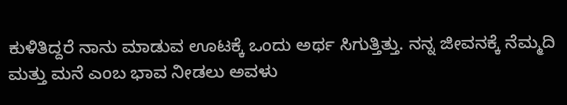ಕುಳಿತಿದ್ದರೆ ನಾನು ಮಾಡುವ ಊಟಕ್ಕೆ ಒಂದು ಅರ್ಥ ಸಿಗುತ್ತಿತ್ತು. ನನ್ನ ಜೀವನಕ್ಕೆ ನೆಮ್ಮದಿ ಮತ್ತು ಮನೆ ಎಂಬ ಭಾವ ನೀಡಲು ಅವಳು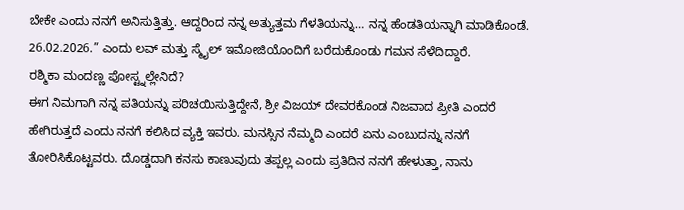ಬೇಕೇ ಎಂದು ನನಗೆ ಅನಿಸುತ್ತಿತ್ತು. ಆದ್ದರಿಂದ ನನ್ನ ಅತ್ಯುತ್ತಮ ಗೆಳತಿಯನ್ನು… ನನ್ನ ಹೆಂಡತಿಯನ್ನಾಗಿ ಮಾಡಿಕೊಂಡೆ. 26.02.2026.” ಎಂದು ಲವ್ ಮತ್ತು ಸ್ಮೈಲ್ ಇಮೋಜಿಯೊಂದಿಗೆ ಬರೆದುಕೊಂಡು ಗಮನ ಸೆಳೆದಿದ್ದಾರೆ.
ರಶ್ಮಿಕಾ ಮಂದಣ್ಣ ಪೋಸ್ಟ್ನಲ್ಲೇನಿದೆ?
ಈಗ ನಿಮಗಾಗಿ ನನ್ನ ಪತಿಯನ್ನು ಪರಿಚಯಿಸುತ್ತಿದ್ದೇನೆ, ಶ್ರೀ ವಿಜಯ್ ದೇವರಕೊಂಡ ನಿಜವಾದ ಪ್ರೀತಿ ಎಂದರೆ ಹೇಗಿರುತ್ತದೆ ಎಂದು ನನಗೆ ಕಲಿಸಿದ ವ್ಯಕ್ತಿ ಇವರು. ಮನಸ್ಸಿನ ನೆಮ್ಮದಿ ಎಂದರೆ ಏನು ಎಂಬುದನ್ನು ನನಗೆ ತೋರಿಸಿಕೊಟ್ಟವರು. ದೊಡ್ಡದಾಗಿ ಕನಸು ಕಾಣುವುದು ತಪ್ಪಲ್ಲ ಎಂದು ಪ್ರತಿದಿನ ನನಗೆ ಹೇಳುತ್ತಾ, ನಾನು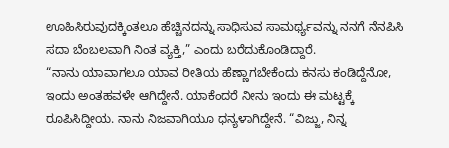ಊಹಿಸಿರುವುದಕ್ಕಿಂತಲೂ ಹೆಚ್ಚಿನದನ್ನು ಸಾಧಿಸುವ ಸಾಮರ್ಥ್ಯವನ್ನು ನನಗೆ ನೆನಪಿಸಿ ಸದಾ ಬೆಂಬಲವಾಗಿ ನಿಂತ ವ್ಯಕ್ತಿ,” ಎಂದು ಬರೆದುಕೊಂಡಿದ್ದಾರೆ.
“ನಾನು ಯಾವಾಗಲೂ ಯಾವ ರೀತಿಯ ಹೆಣ್ಣಾಗಬೇಕೆಂದು ಕನಸು ಕಂಡಿದ್ದೆನೋ, ಇಂದು ಅಂತಹವಳೇ ಆಗಿದ್ದೇನೆ. ಯಾಕೆಂದರೆ ನೀನು ಇಂದು ಈ ಮಟ್ಟಕ್ಕೆ ರೂಪಿಸಿದ್ದೀಯ. ನಾನು ನಿಜವಾಗಿಯೂ ಧನ್ಯಳಾಗಿದ್ದೇನೆ. “ವಿಜ್ಜು, ನಿನ್ನ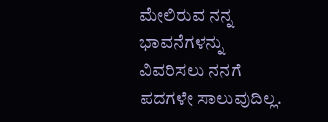ಮೇಲಿರುವ ನನ್ನ ಭಾವನೆಗಳನ್ನು ವಿವರಿಸಲು ನನಗೆ ಪದಗಳೇ ಸಾಲುವುದಿಲ್ಲ.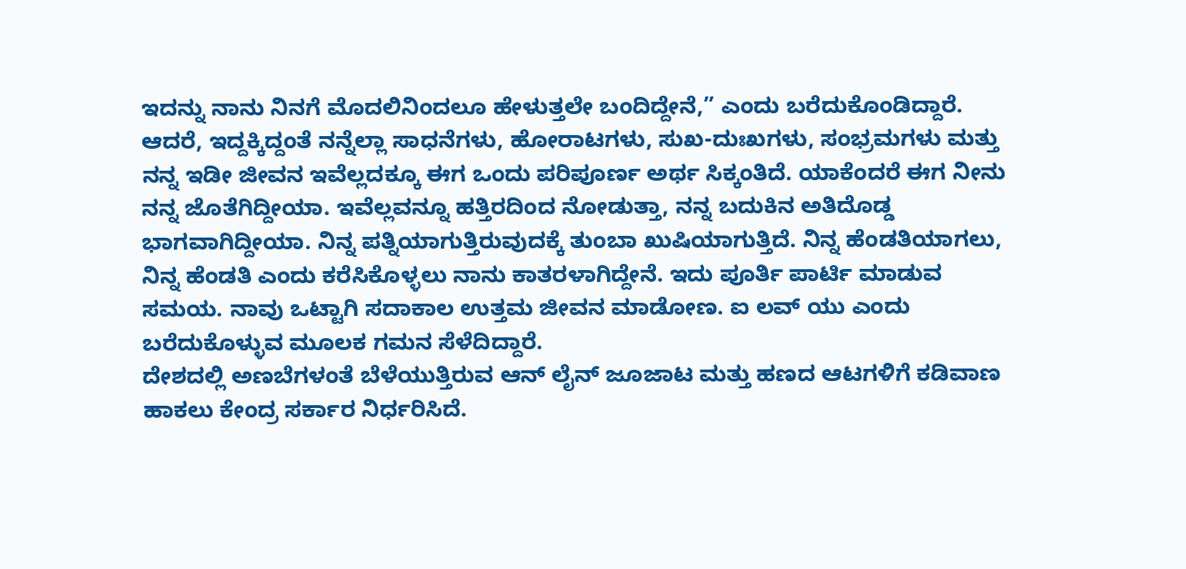ಇದನ್ನು ನಾನು ನಿನಗೆ ಮೊದಲಿನಿಂದಲೂ ಹೇಳುತ್ತಲೇ ಬಂದಿದ್ದೇನೆ,” ಎಂದು ಬರೆದುಕೊಂಡಿದ್ದಾರೆ.
ಆದರೆ, ಇದ್ದಕ್ಕಿದ್ದಂತೆ ನನ್ನೆಲ್ಲಾ ಸಾಧನೆಗಳು, ಹೋರಾಟಗಳು, ಸುಖ-ದುಃಖಗಳು, ಸಂಭ್ರಮಗಳು ಮತ್ತು ನನ್ನ ಇಡೀ ಜೀವನ ಇವೆಲ್ಲದಕ್ಕೂ ಈಗ ಒಂದು ಪರಿಪೂರ್ಣ ಅರ್ಥ ಸಿಕ್ಕಂತಿದೆ. ಯಾಕೆಂದರೆ ಈಗ ನೀನು ನನ್ನ ಜೊತೆಗಿದ್ದೀಯಾ. ಇವೆಲ್ಲವನ್ನೂ ಹತ್ತಿರದಿಂದ ನೋಡುತ್ತಾ, ನನ್ನ ಬದುಕಿನ ಅತಿದೊಡ್ಡ ಭಾಗವಾಗಿದ್ದೀಯಾ. ನಿನ್ನ ಪತ್ನಿಯಾಗುತ್ತಿರುವುದಕ್ಕೆ ತುಂಬಾ ಖುಷಿಯಾಗುತ್ತಿದೆ. ನಿನ್ನ ಹೆಂಡತಿಯಾಗಲು, ನಿನ್ನ ಹೆಂಡತಿ ಎಂದು ಕರೆಸಿಕೊಳ್ಳಲು ನಾನು ಕಾತರಳಾಗಿದ್ದೇನೆ. ಇದು ಪೂರ್ತಿ ಪಾರ್ಟಿ ಮಾಡುವ ಸಮಯ. ನಾವು ಒಟ್ಟಾಗಿ ಸದಾಕಾಲ ಉತ್ತಮ ಜೀವನ ಮಾಡೋಣ. ಐ ಲವ್ ಯು ಎಂದು ಬರೆದುಕೊಳ್ಳುವ ಮೂಲಕ ಗಮನ ಸೆಳೆದಿದ್ದಾರೆ.
ದೇಶದಲ್ಲಿ ಅಣಬೆಗಳಂತೆ ಬೆಳೆಯುತ್ತಿರುವ ಆನ್ ಲೈನ್ ಜೂಜಾಟ ಮತ್ತು ಹಣದ ಆಟಗಳಿಗೆ ಕಡಿವಾಣ ಹಾಕಲು ಕೇಂದ್ರ ಸರ್ಕಾರ ನಿರ್ಧರಿಸಿದೆ.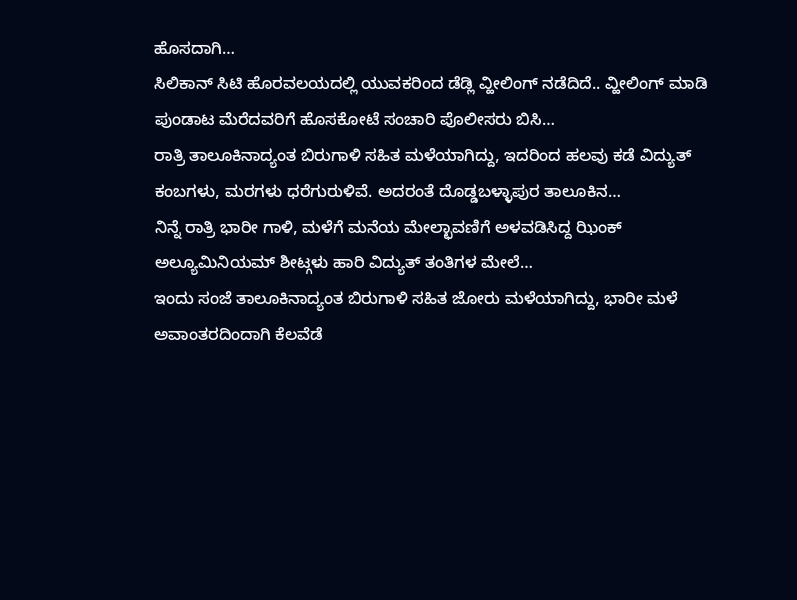ಹೊಸದಾಗಿ…
ಸಿಲಿಕಾನ್ ಸಿಟಿ ಹೊರವಲಯದಲ್ಲಿ ಯುವಕರಿಂದ ಡೆಡ್ಲಿ ವ್ಹೀಲಿಂಗ್ ನಡೆದಿದೆ.. ವ್ಹೀಲಿಂಗ್ ಮಾಡಿ ಪುಂಡಾಟ ಮೆರೆದವರಿಗೆ ಹೊಸಕೋಟೆ ಸಂಚಾರಿ ಪೊಲೀಸರು ಬಿಸಿ…
ರಾತ್ರಿ ತಾಲೂಕಿನಾದ್ಯಂತ ಬಿರುಗಾಳಿ ಸಹಿತ ಮಳೆಯಾಗಿದ್ದು, ಇದರಿಂದ ಹಲವು ಕಡೆ ವಿದ್ಯುತ್ ಕಂಬಗಳು, ಮರಗಳು ಧರೆಗುರುಳಿವೆ. ಅದರಂತೆ ದೊಡ್ಡಬಳ್ಳಾಪುರ ತಾಲೂಕಿನ…
ನಿನ್ನೆ ರಾತ್ರಿ ಭಾರೀ ಗಾಳಿ, ಮಳೆಗೆ ಮನೆಯ ಮೇಲ್ಛಾವಣಿಗೆ ಅಳವಡಿಸಿದ್ದ ಝಿಂಕ್ ಅಲ್ಯೂಮಿನಿಯಮ್ ಶೀಟ್ಗಳು ಹಾರಿ ವಿದ್ಯುತ್ ತಂತಿಗಳ ಮೇಲೆ…
ಇಂದು ಸಂಜೆ ತಾಲೂಕಿನಾದ್ಯಂತ ಬಿರುಗಾಳಿ ಸಹಿತ ಜೋರು ಮಳೆಯಾಗಿದ್ದು, ಭಾರೀ ಮಳೆ ಅವಾಂತರದಿಂದಾಗಿ ಕೆಲವೆಡೆ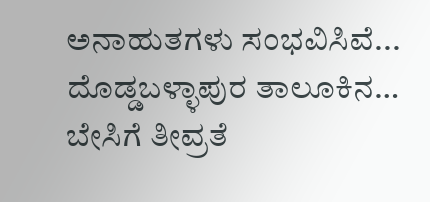ಅನಾಹುತಗಳು ಸಂಭವಿಸಿವೆ... ದೊಡ್ಡಬಳ್ಳಾಪುರ ತಾಲೂಕಿನ…
ಬೇಸಿಗೆ ತೀವ್ರತೆ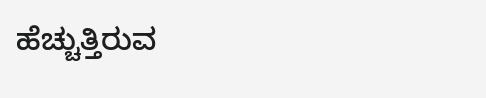ಹೆಚ್ಚುತ್ತಿರುವ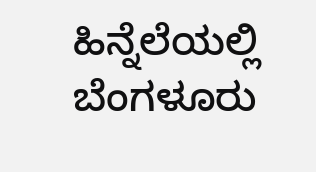ಹಿನ್ನೆಲೆಯಲ್ಲಿ ಬೆಂಗಳೂರು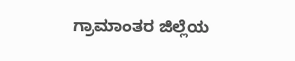ಗ್ರಾಮಾಂತರ ಜಿಲ್ಲೆಯ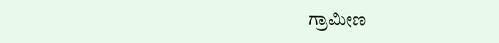ಗ್ರಾಮೀಣ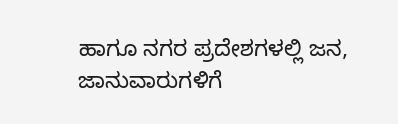ಹಾಗೂ ನಗರ ಪ್ರದೇಶಗಳಲ್ಲಿ ಜನ, ಜಾನುವಾರುಗಳಿಗೆ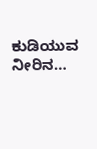ಕುಡಿಯುವ ನೀರಿನ…